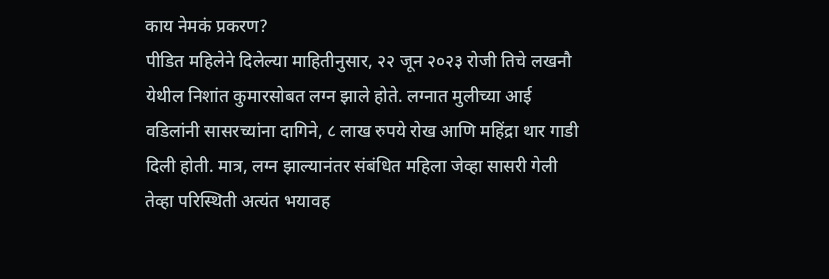काय नेमकं प्रकरण?
पीडित महिलेने दिलेल्या माहितीनुसार, २२ जून २०२३ रोजी तिचे लखनौ येथील निशांत कुमारसोबत लग्न झाले होते. लग्नात मुलीच्या आई वडिलांनी सासरच्यांना दागिने, ८ लाख रुपये रोख आणि महिंद्रा थार गाडी दिली होती. मात्र, लग्न झाल्यानंतर संबंधित महिला जेव्हा सासरी गेली तेव्हा परिस्थिती अत्यंत भयावह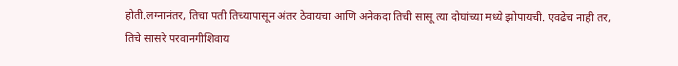होती.लग्नानंतर, तिचा पती तिच्यापासून अंतर ठेवायचा आणि अनेकदा तिची सासू त्या दोघांच्या मध्ये झोपायची. एवढेच नाही तर, तिचे सासरे परवानगीशिवाय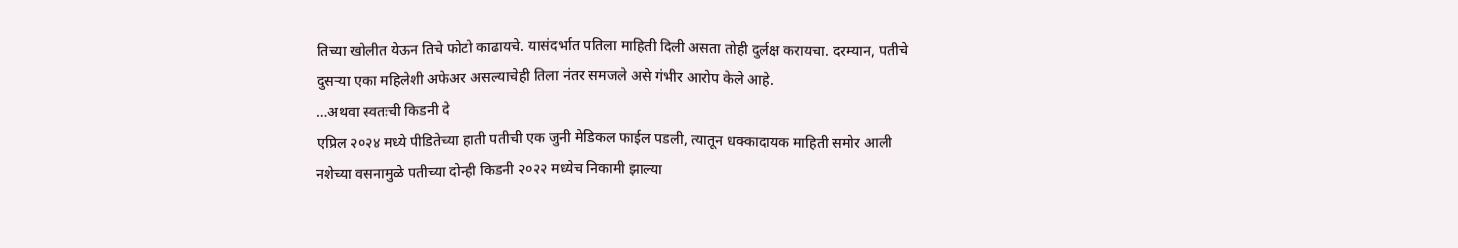तिच्या खोलीत येऊन तिचे फोटो काढायचे. यासंदर्भात पतिला माहिती दिली असता तोही दुर्लक्ष करायचा. दरम्यान, पतीचे दुसऱ्या एका महिलेशी अफेअर असल्याचेही तिला नंतर समजले असे गंभीर आरोप केले आहे.
…अथवा स्वतःची किडनी दे
एप्रिल २०२४ मध्ये पीडितेच्या हाती पतीची एक जुनी मेडिकल फाईल पडली, त्यातून धक्कादायक माहिती समोर आली नशेच्या वसनामुळे पतीच्या दोन्ही किडनी २०२२ मध्येच निकामी झाल्या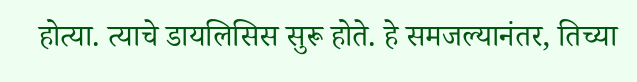होत्या. त्याचे डायलिसिस सुरू होते. हे समजल्यानंतर, तिच्या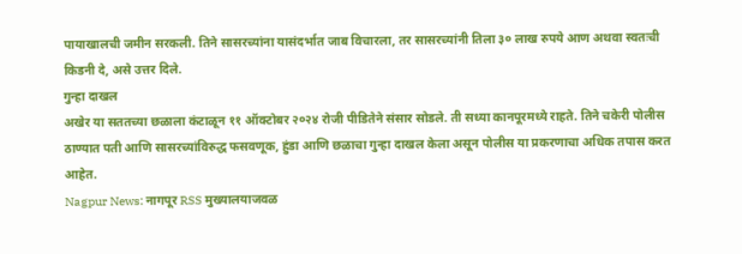पायाखालची जमीन सरकली. तिने सासरच्यांना यासंदर्भात जाब विचारला, तर सासरच्यांनी तिला ३० लाख रुपये आण अथवा स्वतःची किडनी दे, असे उत्तर दिले.
गुन्हा दाखल
अखेर या सततच्या छळाला कंटाळून ११ ऑक्टोबर २०२४ रोजी पीडितेने संसार सोडले. ती सध्या कानपूरमध्ये राहते. तिने चकेरी पोलीस ठाण्यात पती आणि सासरच्यांविरुद्ध फसवणूक, हुंडा आणि छळाचा गुन्हा दाखल केला असून पोलीस या प्रकरणाचा अधिक तपास करत आहेत.
Nagpur News: नागपूर RSS मुख्यालयाजवळ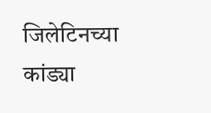जिलेटिनच्या कांड्या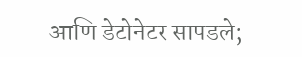आणि डेटोनेटर सापडले;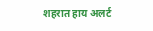शहरात हाय अलर्ट